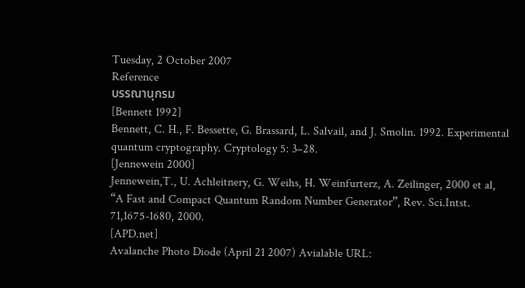Tuesday, 2 October 2007
Reference
บรรณานุกรม
[Bennett 1992]
Bennett, C. H., F. Bessette, G. Brassard, L. Salvail, and J. Smolin. 1992. Experimental quantum cryptography. Cryptology 5: 3–28.
[Jennewein 2000]
Jennewein,T., U. Achleitnery, G. Weihs, H. Weinfurterz, A. Zeilinger, 2000 et al, “A Fast and Compact Quantum Random Number Generator”, Rev. Sci.Intst. 71,1675-1680, 2000.
[APD.net]
Avalanche Photo Diode (April 21 2007) Avialable URL: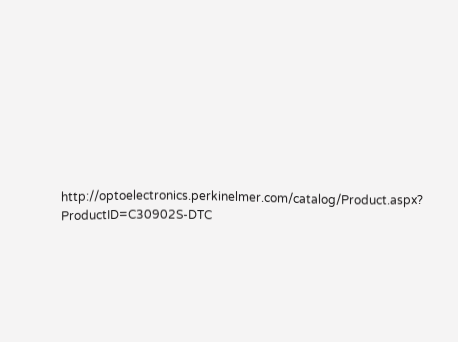http://optoelectronics.perkinelmer.com/catalog/Product.aspx? ProductID=C30902S-DTC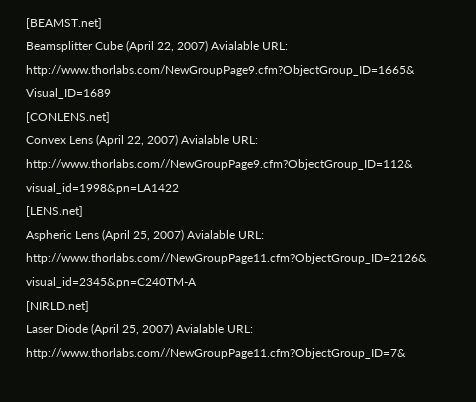[BEAMST.net]
Beamsplitter Cube (April 22, 2007) Avialable URL: http://www.thorlabs.com/NewGroupPage9.cfm?ObjectGroup_ID=1665& Visual_ID=1689
[CONLENS.net]
Convex Lens (April 22, 2007) Avialable URL: http://www.thorlabs.com//NewGroupPage9.cfm?ObjectGroup_ID=112& visual_id=1998&pn=LA1422
[LENS.net]
Aspheric Lens (April 25, 2007) Avialable URL: http://www.thorlabs.com//NewGroupPage11.cfm?ObjectGroup_ID=2126& visual_id=2345&pn=C240TM-A
[NIRLD.net]
Laser Diode (April 25, 2007) Avialable URL: http://www.thorlabs.com//NewGroupPage11.cfm?ObjectGroup_ID=7&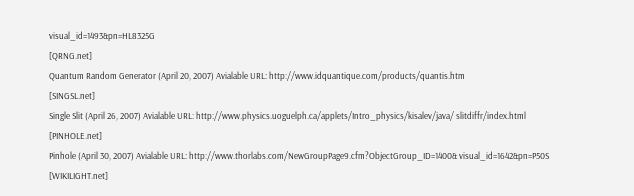visual_id=1493&pn=HL8325G
[QRNG.net]
Quantum Random Generator (April 20, 2007) Avialable URL: http://www.idquantique.com/products/quantis.htm
[SINGSL.net]
Single Slit (April 26, 2007) Avialable URL: http://www.physics.uoguelph.ca/applets/Intro_physics/kisalev/java/ slitdiffr/index.html
[PINHOLE.net]
Pinhole (April 30, 2007) Avialable URL: http://www.thorlabs.com/NewGroupPage9.cfm?ObjectGroup_ID=1400& visual_id=1642&pn=P50S
[WIKILIGHT.net]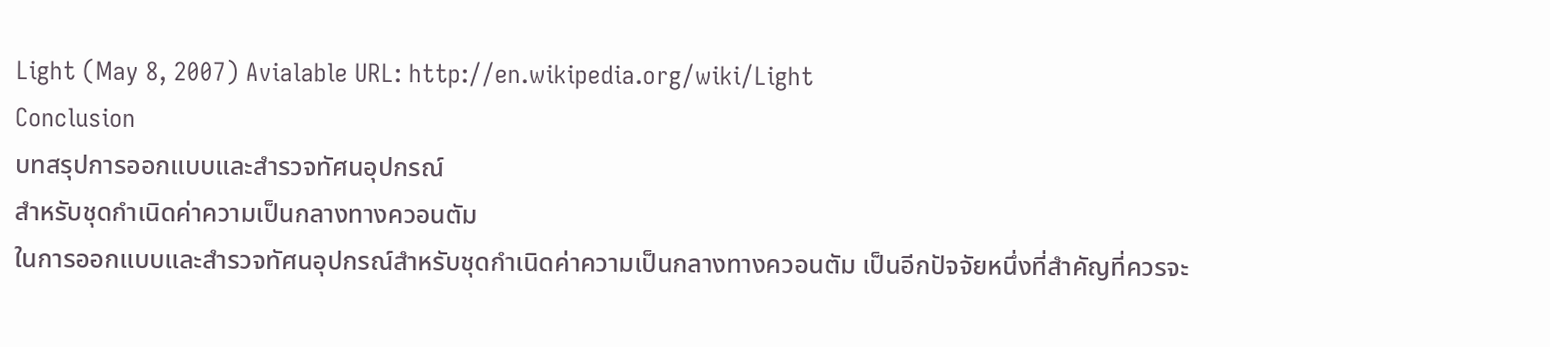Light (May 8, 2007) Avialable URL: http://en.wikipedia.org/wiki/Light
Conclusion
บทสรุปการออกแบบและสำรวจทัศนอุปกรณ์
สำหรับชุดกำเนิดค่าความเป็นกลางทางควอนตัม
ในการออกแบบและสำรวจทัศนอุปกรณ์สำหรับชุดกำเนิดค่าความเป็นกลางทางควอนตัม เป็นอีกปัจจัยหนึ่งที่สำคัญที่ควรจะ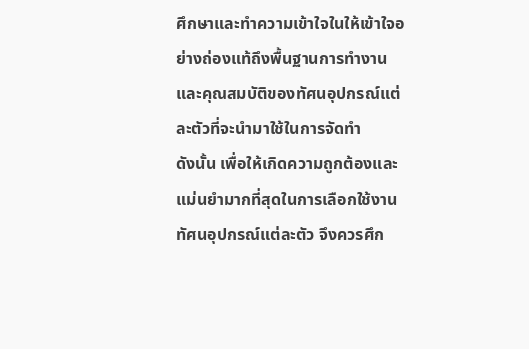ศึกษาและทำความเข้าใจในให้เข้าใจอย่างถ่องแท้ถึงพื้นฐานการทำงานและคุณสมบัติของทัศนอุปกรณ์แต่ละตัวที่จะนำมาใช้ในการจัดทำ
ดังนั้น เพื่อให้เกิดความถูกต้องและแม่นยำมากที่สุดในการเลือกใช้งานทัศนอุปกรณ์แต่ละตัว จึงควรศึก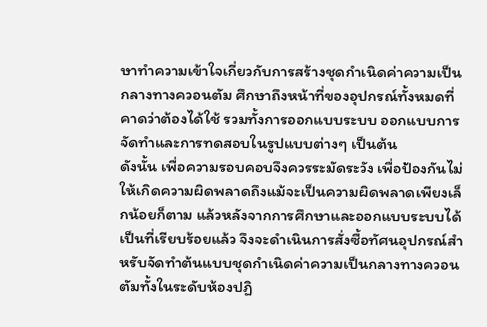ษาทำความเข้าใจเกี่ยวกับการสร้างชุดกำเนิดค่าความเป็นกลางทางควอนตัม ศึกษาถึงหน้าที่ของอุปกรณ์ทั้งหมดที่คาดว่าต้องได้ใช้ รวมทั้งการออกแบบระบบ ออกแบบการจัดทำและการทดสอบในรูปแบบต่างๆ เป็นต้น
ดังนั้น เพื่อความรอบคอบจึงควรระมัดระวัง เพื่อป้องกันไม่ให้เกิดความผิดพลาดถึงแม้จะเป็นความผิดพลาดเพียงเล็กน้อยก็ตาม แล้วหลังจากการศึกษาและออกแบบระบบได้เป็นที่เรียบร้อยแล้ว จึงจะดำเนินการสั่งซื้อทัศนอุปกรณ์สำหรับจัดทำต้นแบบชุดกำเนิดค่าความเป็นกลางทางควอนตัมทั้งในระดับห้องปฏิ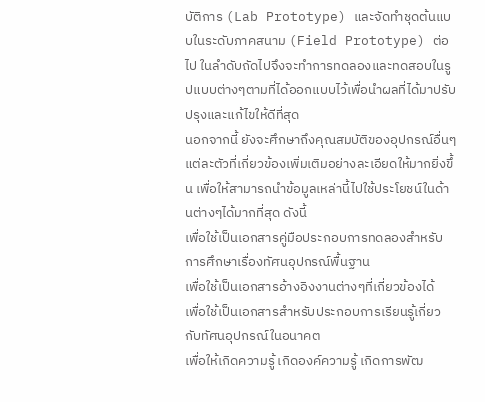บัติการ (Lab Prototype) และจัดทำชุดต้นแบบในระดับภาคสนาม (Field Prototype) ต่อไป ในลำดับถัดไปจึงจะทำการทดลองและทดสอบในรูปแบบต่างๆตามที่ได้ออกแบบไว้เพื่อนำผลที่ได้มาปรับปรุงและแก้ไขให้ดีที่สุด
นอกจากนี้ ยังจะศึกษาถึงคุณสมบัติของอุปกรณ์อื่นๆแต่ละตัวที่เกี่ยวข้องเพิ่มเติมอย่างละเอียดให้มากยิ่งขึ้น เพื่อให้สามารถนำข้อมูลเหล่านี้ไปใช้ประโยชน์ในด้านต่างๆได้มากที่สุด ดังนี้
เพื่อใช้เป็นเอกสารคู่มือประกอบการทดลองสำหรับการศึกษาเรื่องทัศนอุปกรณ์พื้นฐาน
เพื่อใช้เป็นเอกสารอ้างอิงงานต่างๆที่เกี่ยวข้องได้
เพื่อใช้เป็นเอกสารสำหรับประกอบการเรียนรู้เกี่ยวกับทัศนอุปกรณ์ในอนาคต
เพื่อให้เกิดความรู้ เกิดองค์ความรู้ เกิดการพัฒ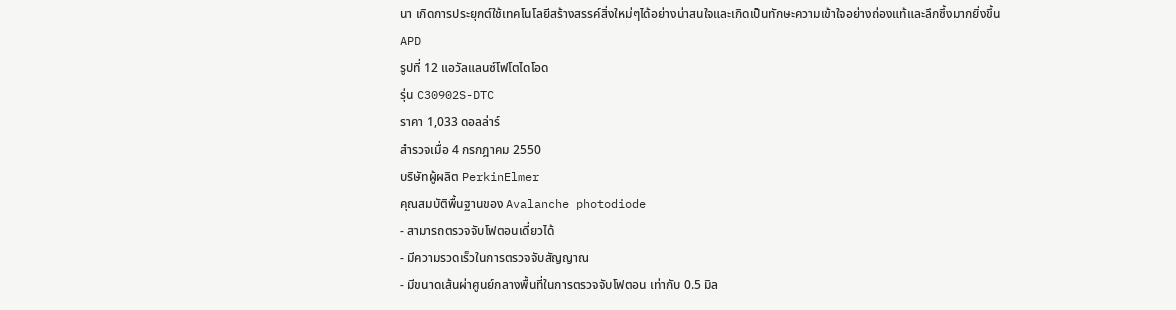นา เกิดการประยุกต์ใช้เทคโนโลยีสร้างสรรค์สิ่งใหม่ๆได้อย่างน่าสนใจและเกิดเป็นทักษะความเข้าใจอย่างถ่องแท้และลึกซึ้งมากยิ่งขึ้น
APD
รูปที่ 12 แอวัลแลนซ์โฟโตไดโอด
รุ่น C30902S-DTC
ราคา 1,033 ดอลล่าร์
สำรวจเมื่อ 4 กรกฎาคม 2550
บริษัทผู้ผลิต PerkinElmer
คุณสมบัติพื้นฐานของ Avalanche photodiode
- สามารถตรวจจับโฟตอนเดี่ยวได้
- มีความรวดเร็วในการตรวจจับสัญญาณ
- มีขนาดเส้นผ่าศูนย์กลางพื้นที่ในการตรวจจับโฟตอน เท่ากับ 0.5 มิล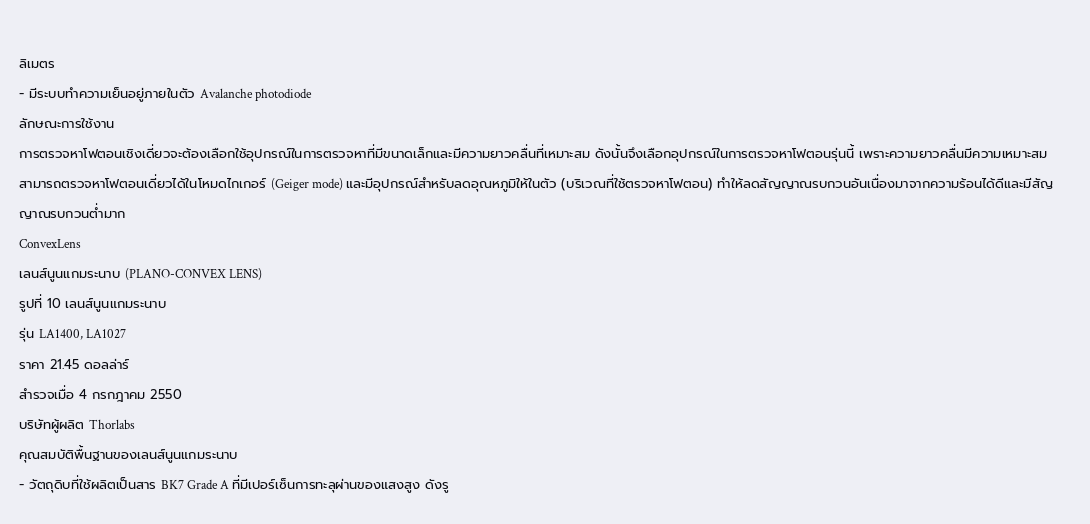ลิเมตร
- มีระบบทำความเย็นอยู่ภายในตัว Avalanche photodiode
ลักษณะการใช้งาน
การตรวจหาโฟตอนเชิงเดี่ยวจะต้องเลือกใช้อุปกรณ์ในการตรวจหาที่มีขนาดเล็กและมีความยาวคลื่นที่เหมาะสม ดังนั้นจึงเลือกอุปกรณ์ในการตรวจหาโฟตอนรุ่นนี้ เพราะความยาวคลื่นมีความเหมาะสม สามารถตรวจหาโฟตอนเดี่ยวได้ในโหมดไกเกอร์ (Geiger mode) และมีอุปกรณ์สำหรับลดอุณหภูมิให้ในตัว (บริเวณที่ใช้ตรวจหาโฟตอน) ทำให้ลดสัญญาณรบกวนอันเนื่องมาจากความร้อนได้ดีและมีสัญญาณรบกวนต่ำมาก
ConvexLens
เลนส์นูนแกมระนาบ (PLANO-CONVEX LENS)
รูปที่ 10 เลนส์นูนแกมระนาบ
รุ่น LA1400, LA1027
ราคา 21.45 ดอลล่าร์
สำรวจเมื่อ 4 กรกฎาคม 2550
บริษัทผู้ผลิต Thorlabs
คุณสมบัติพื้นฐานของเลนส์นูนแกมระนาบ
- วัตถุดิบที่ใช้ผลิตเป็นสาร BK7 Grade A ที่มีเปอร์เซ็นการทะลุผ่านของแสงสูง ดังรู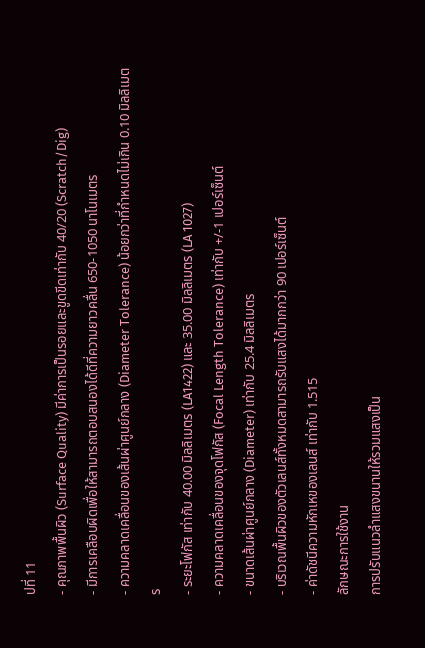ปที่ 11
- คุณภาพพื้นผิว (Surface Quality) มีค่าการเป็นรอยและขูดขีดเท่ากับ 40/20 (Scratch/Dig)
- มีการเคลือบผิดเพื่อให้สามารถตอบสนองได้ดีที่ความยาวคลื่น 650-1050 นาโนเมตร
- ความคลาดเคลื่อนของเส้นผ่าศูนย์กลาง (Diameter Tolerance) น้อยกว่าที่กำหนดไม่เกิน 0.10 มิลลิเมตร
- ระยะโฟกัส เท่ากับ 40.00 มิลลิเมตร (LA1422) และ 35.00 มิลลิเมตร (LA 1027)
- ความคลาดเคลื่อนของจุดโฟกัส (Focal Length Tolerance) เท่ากับ +/-1 เปอร์เซ็นต์
- ขนาดเส้นผ่าศูนย์กลาง (Diameter) เท่ากับ 25.4 มิลลิเมตร
- บริเวณพื้นผิวของตัวเลนส์ทั้งหมดสามารถรับแสงได้มากกว่า 90 เปอร์เซ็นต์
- ค่าดัชนีความหักเหของเลนส์ เท่ากับ 1.515
ลักษณะการใช้งาน
การปรับแนวลำแสงขนานให้รวมแสงเป็น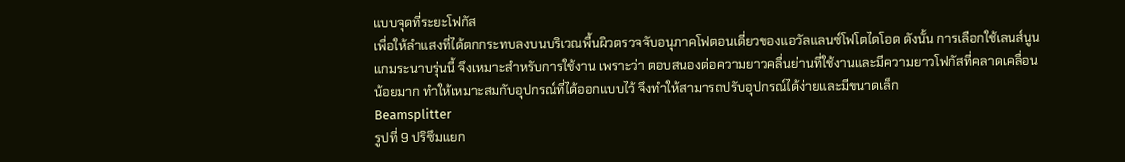แบบจุดที่ระยะโฟกัส
เพื่อให้ลำแสงที่ได้ตกกระทบลงบนบริเวณพื้นผิวตรวจจับอนุภาคโฟตอนเดี่ยวของแอวัลแลนซ์โฟโตไดโอด ดังนั้น การเลือกใช้เลนส์นูนแกมระนาบรุ่นนี้ จึงเหมาะสำหรับการใช้งาน เพราะว่า ตอบสนองต่อความยาวคลื่นย่านที่ใช้งานและมีความยาวโฟกัสที่คลาดเคลื่อนน้อยมาก ทำให้เหมาะสมกับอุปกรณ์ที่ได้ออกแบบไว้ จึงทำให้สามารถปรับอุปกรณ์ได้ง่ายและมีขนาดเล็ก
Beamsplitter
รูปที่ 9 ปริซึมแยก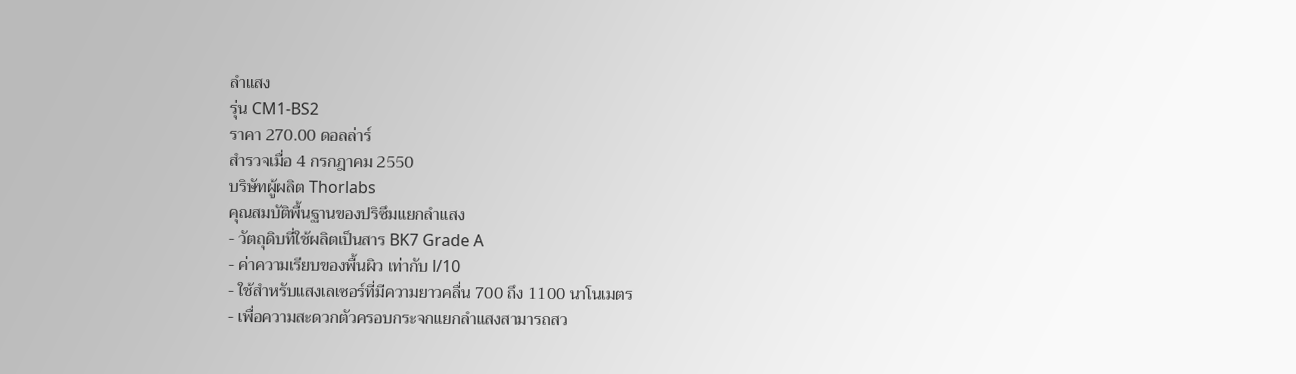ลำแสง
รุ่น CM1-BS2
ราคา 270.00 ดอลล่าร์
สำรวจเมื่อ 4 กรกฎาคม 2550
บริษัทผู้ผลิต Thorlabs
คุณสมบัติพื้นฐานของปริซึมแยกลำแสง
- วัตถุดิบที่ใช้ผลิตเป็นสาร BK7 Grade A
- ค่าความเรียบของพื้นผิว เท่ากับ l/10
- ใช้สำหรับแสงเลเซอร์ที่มีความยาวคลื่น 700 ถึง 1100 นาโนเมตร
- เพื่อความสะดวกตัวครอบกระจกแยกลำแสงสามารถสว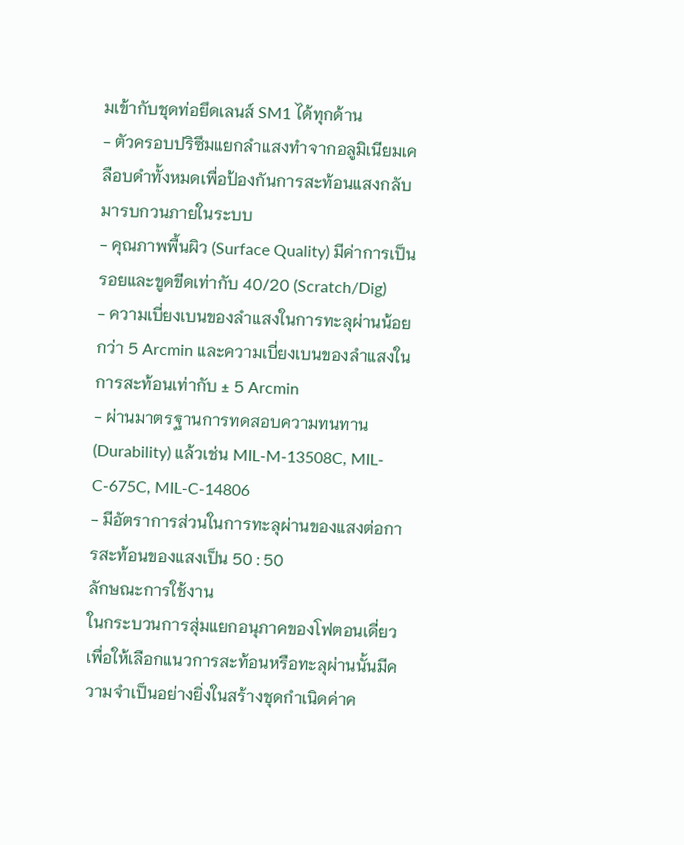มเข้ากับชุดท่อยึดเลนส์ SM1 ได้ทุกด้าน
- ตัวครอบปริซึมแยกลำแสงทำจากอลูมิเนียมเคลือบดำทั้งหมดเพื่อป้องกันการสะท้อนแสงกลับมารบกวนภายในระบบ
- คุณภาพพื้นผิว (Surface Quality) มีค่าการเป็นรอยและขูดขีดเท่ากับ 40/20 (Scratch/Dig)
- ความเบี่ยงเบนของลำแสงในการทะลุผ่านน้อยกว่า 5 Arcmin และความเบี่ยงเบนของลำแสงในการสะท้อนเท่ากับ ± 5 Arcmin
- ผ่านมาตรฐานการทดสอบความทนทาน (Durability) แล้วเช่น MIL-M-13508C, MIL-C-675C, MIL-C-14806
- มีอัตราการส่วนในการทะลุผ่านของแสงต่อการสะท้อนของแสงเป็น 50 : 50
ลักษณะการใช้งาน
ในกระบวนการสุ่มแยกอนุภาคของโฟตอนเดี่ยวเพื่อให้เลือกแนวการสะท้อนหรือทะลุผ่านนั้นมีความจำเป็นอย่างยิ่งในสร้างชุดกำเนิดค่าค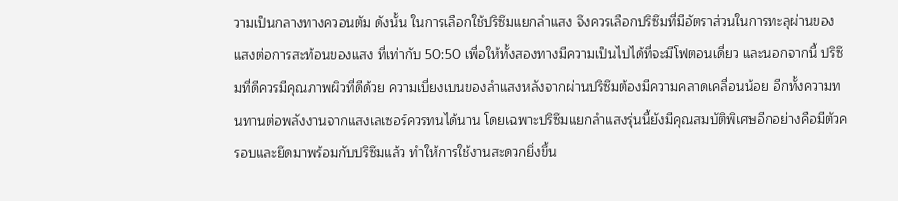วามเป็นกลางทางควอนตัม ดังนั้น ในการเลือกใช้ปริซึมแยกลำแสง จึงควรเลือกปริซึมที่มีอัตราส่วนในการทะลุผ่านของแสงต่อการสะท้อนของแสง ที่เท่ากับ 50:50 เพื่อให้ทั้งสองทางมีความเป็นไปได้ที่จะมีโฟตอนเดี่ยว และนอกจากนี้ ปริซึมที่ดีควรมีคุณภาพผิวที่ดีด้วย ความเบี่ยงเบนของลำแสงหลังจากผ่านปริซึมต้องมีความคลาดเคลื่อนน้อย อีกทั้งความทนทานต่อพลังงานจากแสงเลเซอร์ควรทนได้นาน โดยเฉพาะปริซึมแยกลำแสงรุ่นนี้ยังมีคุณสมบัติพิเศษอีกอย่างคือมีตัวครอบและยึดมาพร้อมกับปริซึมแล้ว ทำให้การใช้งานสะดวกยิ่งขึ้น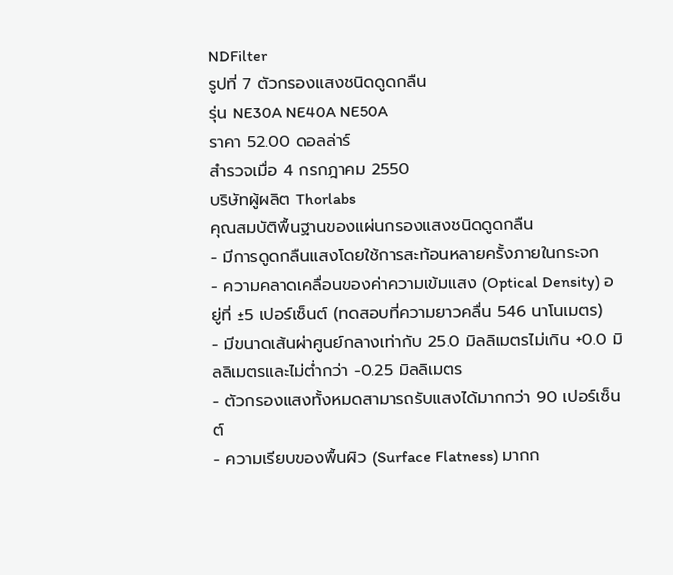NDFilter
รูปที่ 7 ตัวกรองแสงชนิดดูดกลืน
รุ่น NE30A NE40A NE50A
ราคา 52.00 ดอลล่าร์
สำรวจเมื่อ 4 กรกฎาคม 2550
บริษัทผู้ผลิต Thorlabs
คุณสมบัติพื้นฐานของแผ่นกรองแสงชนิดดูดกลืน
- มีการดูดกลืนแสงโดยใช้การสะท้อนหลายครั้งภายในกระจก
- ความคลาดเคลื่อนของค่าความเข้มแสง (Optical Density) อยู่ที่ ±5 เปอร์เซ็นต์ (ทดสอบที่ความยาวคลื่น 546 นาโนเมตร)
- มีขนาดเส้นผ่าศูนย์กลางเท่ากับ 25.0 มิลลิเมตรไม่เกิน +0.0 มิลลิเมตรและไม่ต่ำกว่า -0.25 มิลลิเมตร
- ตัวกรองแสงทั้งหมดสามารถรับแสงได้มากกว่า 90 เปอร์เซ็นต์
- ความเรียบของพื้นผิว (Surface Flatness) มากก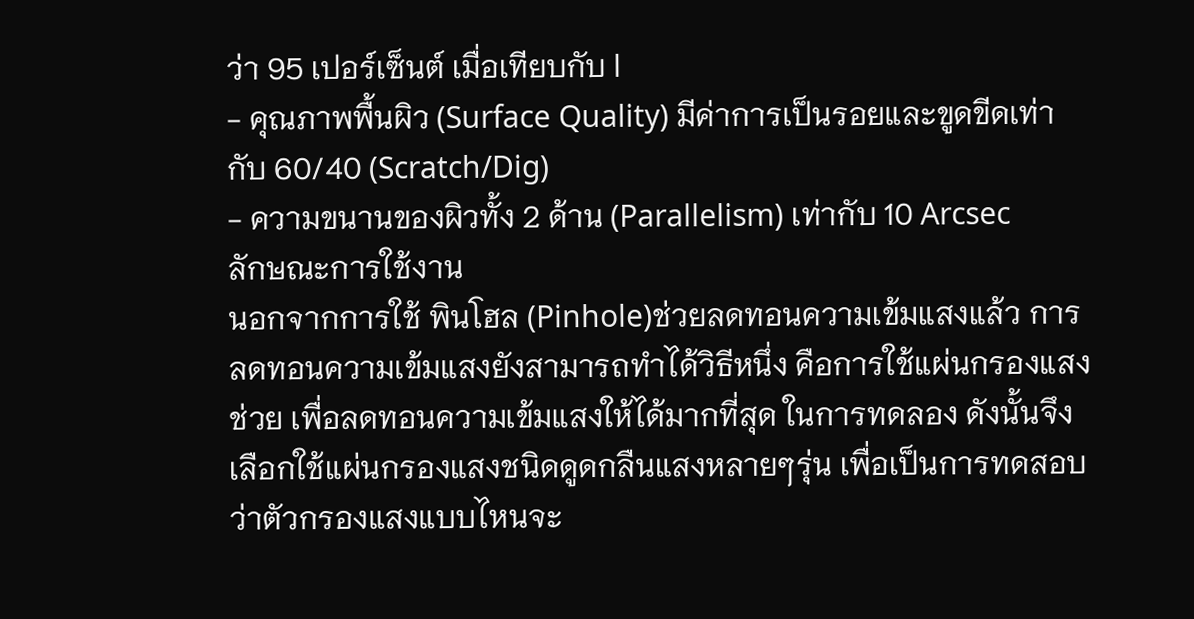ว่า 95 เปอร์เซ็นต์ เมื่อเทียบกับ l
- คุณภาพพื้นผิว (Surface Quality) มีค่าการเป็นรอยและขูดขีดเท่ากับ 60/40 (Scratch/Dig)
- ความขนานของผิวทั้ง 2 ด้าน (Parallelism) เท่ากับ 10 Arcsec
ลักษณะการใช้งาน
นอกจากการใช้ พินโฮล (Pinhole)ช่วยลดทอนความเข้มแสงแล้ว การลดทอนความเข้มแสงยังสามารถทำได้วิธีหนึ่ง คือการใช้แผ่นกรองแสงช่วย เพื่อลดทอนความเข้มแสงให้ได้มากที่สุด ในการทดลอง ดังนั้นจึงเลือกใช้แผ่นกรองแสงชนิดดูดกลืนแสงหลายๆรุ่น เพื่อเป็นการทดสอบว่าตัวกรองแสงแบบไหนจะ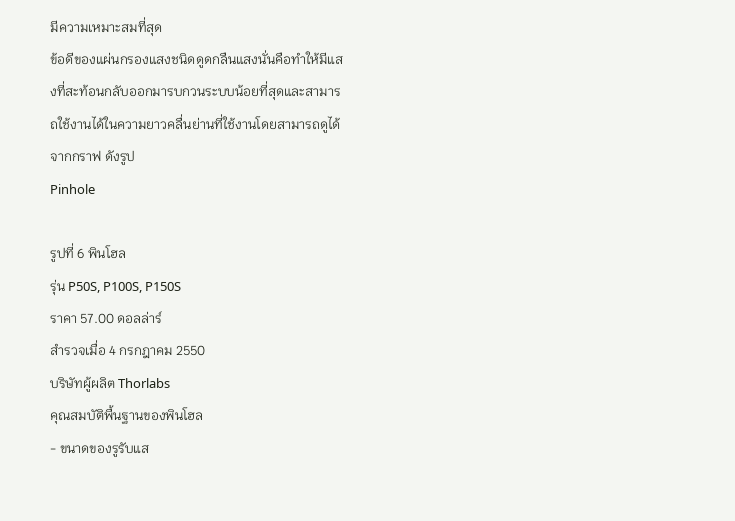มีความเหมาะสมที่สุด
ข้อดีของแผ่นกรองแสงชนิดดูดกลืนแสงนั่นคือทำให้มีแสงที่สะท้อนกลับออกมารบกวนระบบน้อยที่สุดและสามารถใช้งานได้ในความยาวคลื่นย่านที่ใช้งานโดยสามารถดูได้จากกราฟ ดังรูป
Pinhole

รูปที่ 6 พินโฮล
รุ่น P50S, P100S, P150S
ราคา 57.00 ดอลล่าร์
สำรวจเมื่อ 4 กรกฎาคม 2550
บริษัทผู้ผลิต Thorlabs
คุณสมบัติพื้นฐานของพินโฮล
- ขนาดของรูรับแส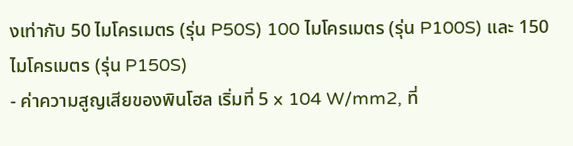งเท่ากับ 50 ไมโครเมตร (รุ่น P50S) 100 ไมโครเมตร (รุ่น P100S) และ 150 ไมโครเมตร (รุ่น P150S)
- ค่าความสูญเสียของพินโฮล เริ่มที่ 5 x 104 W/mm2, ที่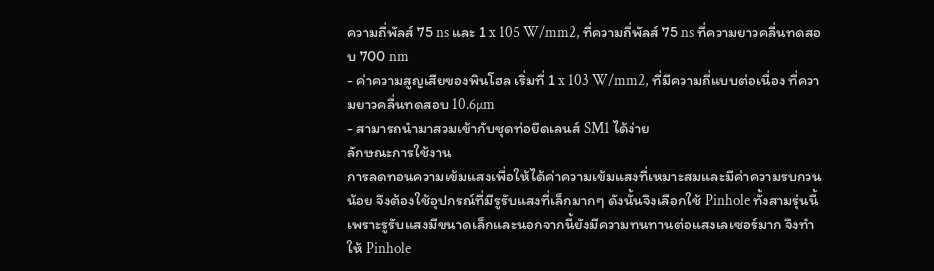ความถี่พัลส์ 75 ns และ 1 x 105 W/mm2, ที่ความถี่พัลส์ 75 ns ที่ความยาวคลื่นทดสอบ 700 nm
- ค่าความสูญเสียของพินโฮล เริ่มที่ 1 x 103 W/mm2, ที่มีความถี่แบบต่อเนื่อง ที่ความยาวคลื่นทดสอบ 10.6µm
- สามารถนำมาสวมเข้ากับชุดท่อยึดเลนส์ SM1 ได้ง่าย
ลักษณะการใช้งาน
การลดทอนความเข้มแสงเพื่อให้ได้ค่าความเข้มแสงที่เหมาะสมและมีค่าความรบกวนน้อย จึงต้องใช้อุปกรณ์ที่มีรูรับแสงที่เล็กมากๆ ดังนั้นจึงเลือกใช้ Pinhole ทั้งสามรุ่นนี้ เพราะรูรับแสงมีขนาดเล็กและนอกจากนี้ยังมีความทนทานต่อแสงเลเซอร์มาก จึงทำให้ Pinhole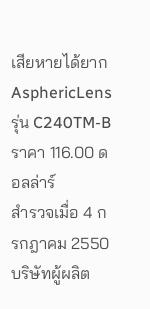เสียหายได้ยาก
AsphericLens
รุ่น C240TM-B
ราคา 116.00 ดอลล่าร์
สำรวจเมื่อ 4 กรกฎาคม 2550
บริษัทผู้ผลิต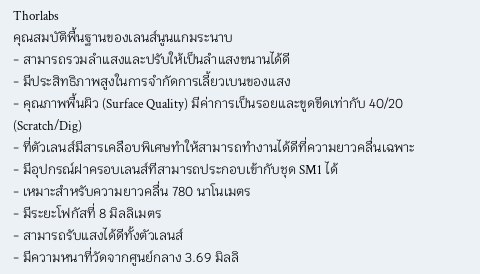Thorlabs
คุณสมบัติพื้นฐานของเลนส์นูนแกมระนาบ
- สามารถรวมลำแสงและปรับให้เป็นลำแสงขนานได้ดี
- มีประสิทธิภาพสูงในการจำกัดการเลี้ยวเบนของแสง
- คุณภาพพื้นผิว (Surface Quality) มีค่าการเป็นรอยและขูดขีดเท่ากับ 40/20 (Scratch/Dig)
- ที่ตัวเลนส์มีสารเคลือบพิเศษทำให้สามารถทำงานได้ดีที่ความยาวคลื่นเฉพาะ
- มีอุปกรณ์ฝาครอบเลนส์ทีสามารถประกอบเข้ากับชุด SM1 ได้
- เหมาะสำหรับความยาวคลื่น 780 นาโนเมตร
- มีระยะโฟกัสที่ 8 มิลลิเมตร
- สามารถรับแสงได้ดีทั้งตัวเลนส์
- มีความหนาที่วัดจากศูนย์กลาง 3.69 มิลลิ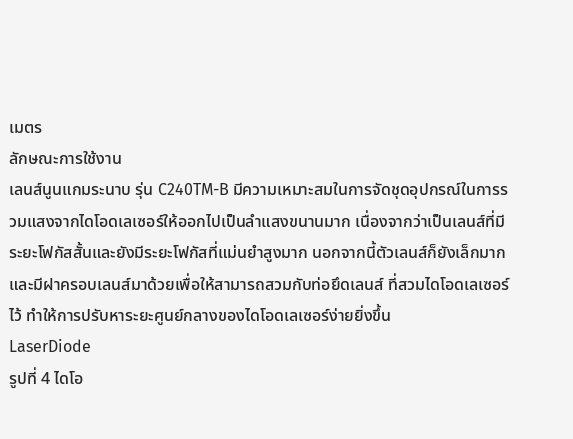เมตร
ลักษณะการใช้งาน
เลนส์นูนแกมระนาบ รุ่น C240TM-B มีความเหมาะสมในการจัดชุดอุปกรณ์ในการรวมแสงจากไดโอดเลเซอร์ให้ออกไปเป็นลำแสงขนานมาก เนื่องจากว่าเป็นเลนส์ที่มีระยะโฟกัสสั้นและยังมีระยะโฟกัสที่แม่นยำสูงมาก นอกจากนี้ตัวเลนส์ก็ยังเล็กมากและมีฝาครอบเลนส์มาด้วยเพื่อให้สามารถสวมกับท่อยึดเลนส์ ที่สวมไดโอดเลเซอร์ไว้ ทำให้การปรับหาระยะศูนย์กลางของไดโอดเลเซอร์ง่ายยิ่งขึ้น
LaserDiode
รูปที่ 4 ไดโอ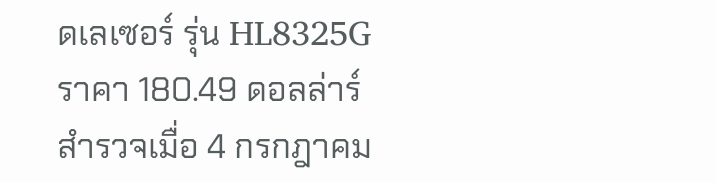ดเลเซอร์ รุ่น HL8325G
ราคา 180.49 ดอลล่าร์
สำรวจเมื่อ 4 กรกฎาคม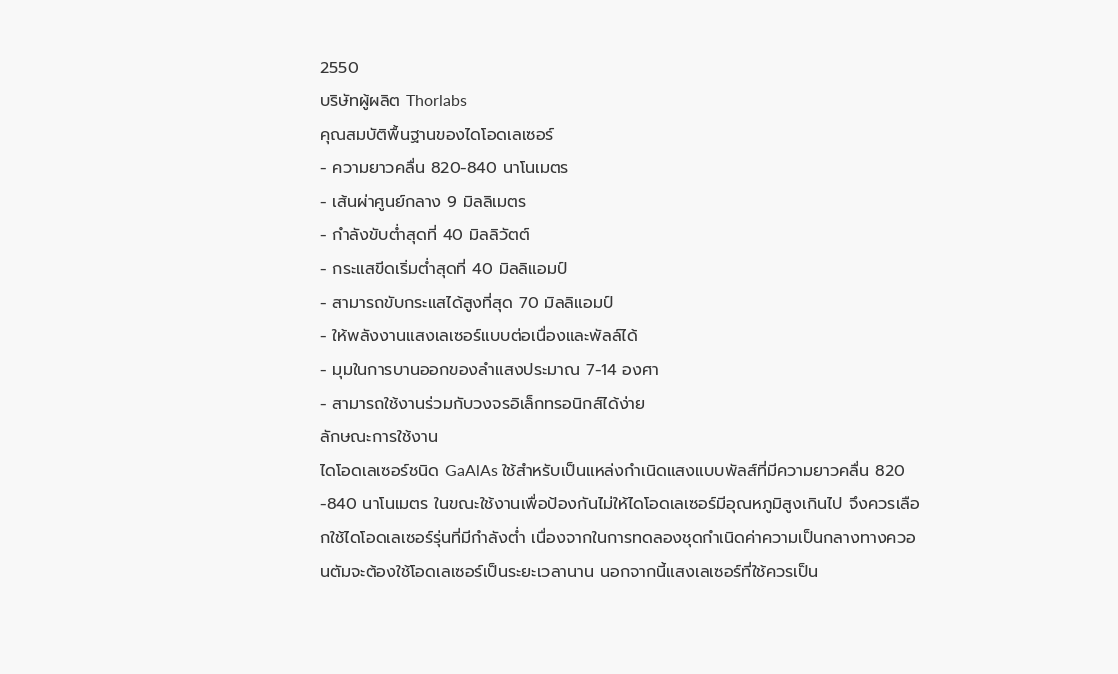2550
บริษัทผู้ผลิต Thorlabs
คุณสมบัติพื้นฐานของไดโอดเลเซอร์
- ความยาวคลื่น 820-840 นาโนเมตร
- เส้นผ่าศูนย์กลาง 9 มิลลิเมตร
- กำลังขับต่ำสุดที่ 40 มิลลิวัตต์
- กระแสขีดเริ่มต่ำสุดที่ 40 มิลลิแอมป์
- สามารถขับกระแสได้สูงที่สุด 70 มิลลิแอมป์
- ให้พลังงานแสงเลเซอร์แบบต่อเนื่องและพัลล์ได้
- มุมในการบานออกของลำแสงประมาณ 7-14 องศา
- สามารถใช้งานร่วมกับวงจรอิเล็กทรอนิกส์ได้ง่าย
ลักษณะการใช้งาน
ไดโอดเลเซอร์ชนิด GaAlAs ใช้สำหรับเป็นแหล่งกำเนิดแสงแบบพัลส์ที่มีความยาวคลื่น 820 -840 นาโนเมตร ในขณะใช้งานเพื่อป้องกันไม่ให้ไดโอดเลเซอร์มีอุณหภูมิสูงเกินไป จึงควรเลือกใช้ไดโอดเลเซอร์รุ่นที่มีกำลังต่ำ เนื่องจากในการทดลองชุดกำเนิดค่าความเป็นกลางทางควอนตัมจะต้องใช้โอดเลเซอร์เป็นระยะเวลานาน นอกจากนี้แสงเลเซอร์ที่ใช้ควรเป็น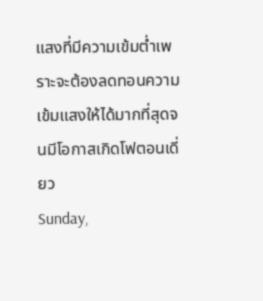แสงที่มีความเข้มต่ำเพราะจะต้องลดทอนความเข้มแสงให้ได้มากที่สุดจนมีโอกาสเกิดโฟตอนเดี่ยว
Sunday,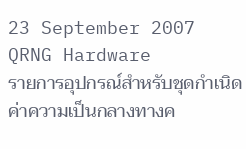23 September 2007
QRNG Hardware
รายการอุปกรณ์สำหรับชุดกำเนิดค่าความเป็นกลางทางค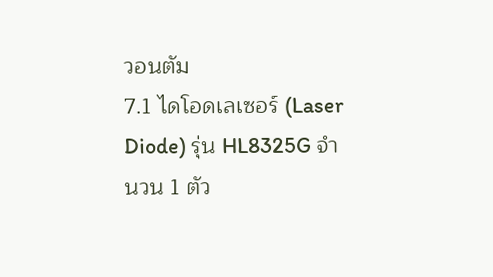วอนตัม
7.1 ไดโอดเลเซอร์ (Laser Diode) รุ่น HL8325G จำนวน 1 ตัว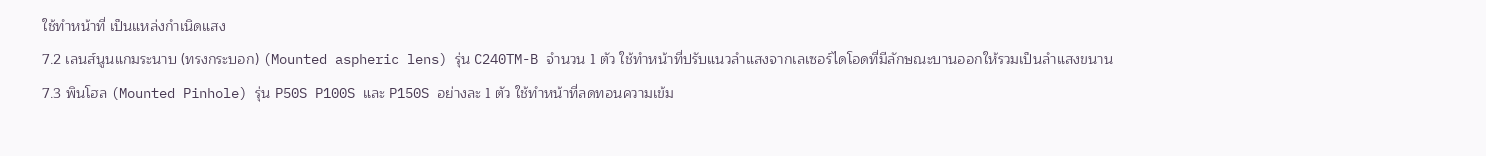ใช้ทำหน้าที่ เป็นแหล่งกำเนิดแสง
7.2 เลนส์นูนแกมระนาบ (ทรงกระบอก) (Mounted aspheric lens) รุ่น C240TM-B จำนวน 1 ตัว ใช้ทำหน้าที่ปรับแนวลำแสงจากเลเซอร์ไดโอดที่มีลักษณะบานออกให้รวมเป็นลำแสงขนาน
7.3 พินโฮล (Mounted Pinhole) รุ่น P50S P100S และ P150S อย่างละ 1 ตัว ใช้ทำหน้าที่ลดทอนความเข้ม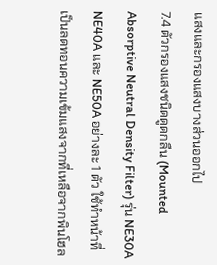แสงและกรองแสงบางส่วนออกไป
7.4 ตัวกรองแสงชนิดดูดกลืน (Mounted Absorptive Neutral Density Filter) รุ่น NE30A NE40A และ NE50A อย่างละ 1 ตัว ใช้ทำหน้าที่เป็นลดทอนความเข้มแสงจากที่เหลือจากพินโฮล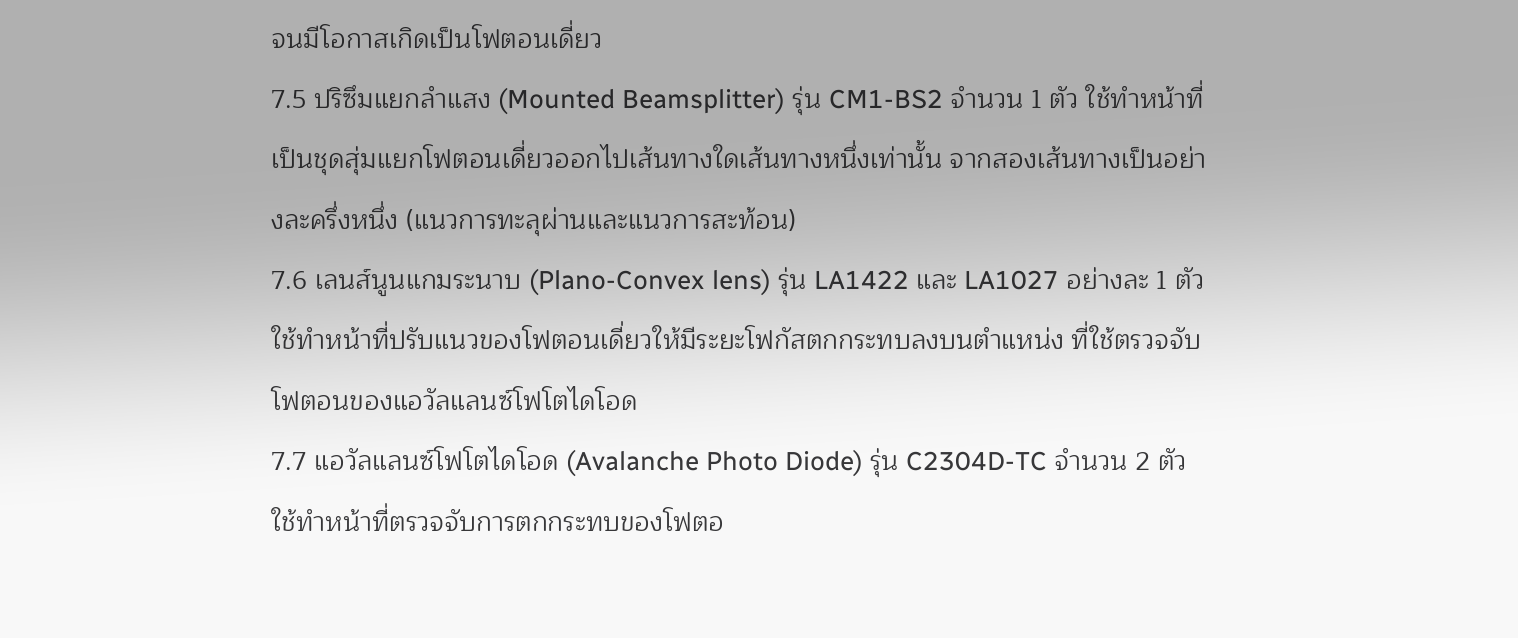จนมีโอกาสเกิดเป็นโฟตอนเดี่ยว
7.5 ปริซึมแยกลำแสง (Mounted Beamsplitter) รุ่น CM1-BS2 จำนวน 1 ตัว ใช้ทำหน้าที่เป็นชุดสุ่มแยกโฟตอนเดี่ยวออกไปเส้นทางใดเส้นทางหนึ่งเท่านั้น จากสองเส้นทางเป็นอย่างละครึ่งหนึ่ง (แนวการทะลุผ่านและแนวการสะท้อน)
7.6 เลนส์นูนแกมระนาบ (Plano-Convex lens) รุ่น LA1422 และ LA1027 อย่างละ 1 ตัว ใช้ทำหน้าที่ปรับแนวของโฟตอนเดี่ยวให้มีระยะโฟกัสตกกระทบลงบนตำแหน่ง ที่ใช้ตรวจจับโฟตอนของแอวัลแลนซ์โฟโตไดโอด
7.7 แอวัลแลนซ์โฟโตไดโอด (Avalanche Photo Diode) รุ่น C2304D-TC จำนวน 2 ตัว ใช้ทำหน้าที่ตรวจจับการตกกระทบของโฟตอ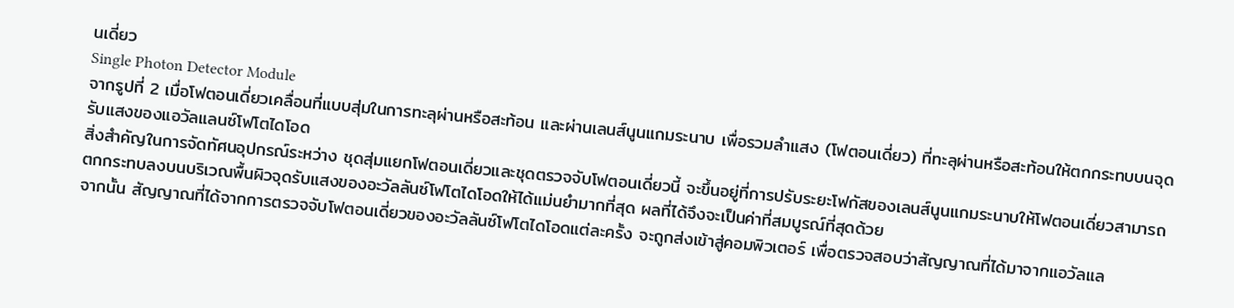นเดี่ยว
Single Photon Detector Module
จากรูปที่ 2 เมื่อโฟตอนเดี่ยวเคลื่อนที่แบบสุ่มในการทะลุผ่านหรือสะท้อน และผ่านเลนส์นูนแกมระนาบ เพื่อรวมลำแสง (โฟตอนเดี่ยว) ที่ทะลุผ่านหรือสะท้อนให้ตกกระทบบนจุดรับแสงของแอวัลแลนซ์โฟโตไดโอด
สิ่งสำคัญในการจัดทัศนอุปกรณ์ระหว่าง ชุดสุ่มแยกโฟตอนเดี่ยวและชุดตรวจจับโฟตอนเดี่ยวนี้ จะขึ้นอยู่ที่การปรับระยะโฟกัสของเลนส์นูนแกมระนาบให้โฟตอนเดี่ยวสามารถตกกระทบลงบนบริเวณพื้นผิวจุดรับแสงของอะวัลลันซ์โฟโตไดโอดให้ได้แม่นยำมากที่สุด ผลที่ได้จึงจะเป็นค่าที่สมบูรณ์ที่สุดด้วย
จากนั้น สัญญาณที่ได้จากการตรวจจับโฟตอนเดี่ยวของอะวัลลันซ์โฟโตไดโอดแต่ละครั้ง จะถูกส่งเข้าสู่คอมพิวเตอร์ เพื่อตรวจสอบว่าสัญญาณที่ได้มาจากแอวัลแล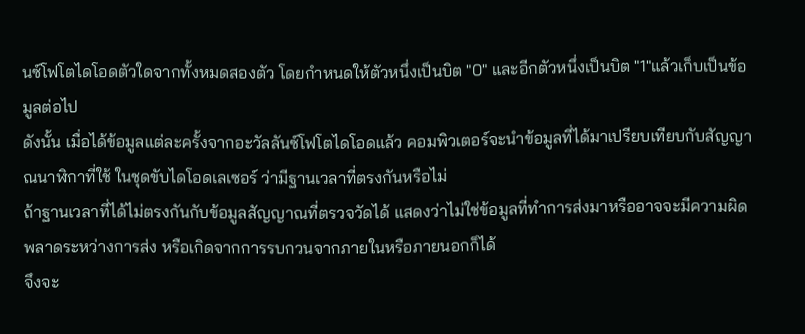นซ์โฟโตไดโอดตัวใดจากทั้งหมดสองตัว โดยกำหนดให้ตัวหนึ่งเป็นบิต "0" และอีกตัวหนึ่งเป็นบิต "1"แล้วเก็บเป็นข้อมูลต่อไป
ดังนั้น เมื่อได้ข้อมูลแต่ละครั้งจากอะวัลลันซ์โฟโตไดโอดแล้ว คอมพิวเตอร์จะนำข้อมูลที่ได้มาเปรียบเทียบกับสัญญาณนาฬิกาที่ใช้ ในชุดขับไดโอดเลเซอร์ ว่ามีฐานเวลาที่ตรงกันหรือไม่
ถ้าฐานเวลาที่ได้ไม่ตรงกันกับข้อมูลสัญญาณที่ตรวจวัดได้ แสดงว่าไม่ใช่ข้อมูลที่ทำการส่งมาหรืออาจจะมีความผิดพลาดระหว่างการส่ง หรือเกิดจากการรบกวนจากภายในหรือภายนอกก็ได้
จึงจะ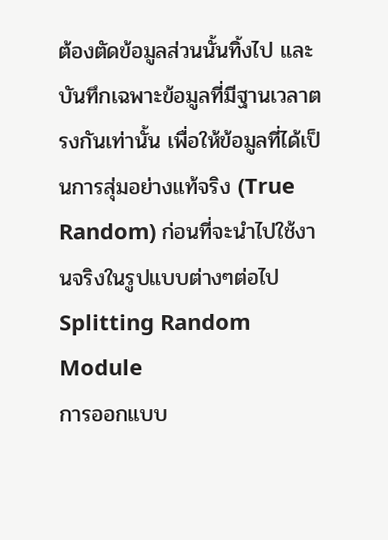ต้องตัดข้อมูลส่วนนั้นทิ้งไป และบันทึกเฉพาะข้อมูลที่มีฐานเวลาตรงกันเท่านั้น เพื่อให้ข้อมูลที่ได้เป็นการสุ่มอย่างแท้จริง (True Random) ก่อนที่จะนำไปใช้งานจริงในรูปแบบต่างๆต่อไป
Splitting Random Module
การออกแบบ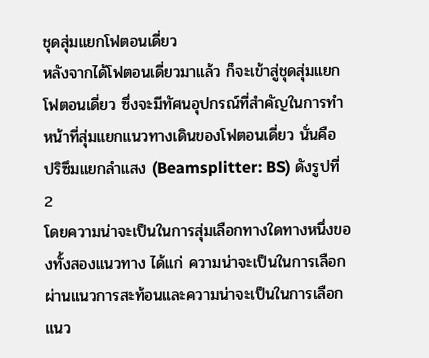ชุดสุ่มแยกโฟตอนเดี่ยว
หลังจากได้โฟตอนเดี่ยวมาแล้ว ก็จะเข้าสู่ชุดสุ่มแยกโฟตอนเดี่ยว ซึ่งจะมีทัศนอุปกรณ์ที่สำคัญในการทำหน้าที่สุ่มแยกแนวทางเดินของโฟตอนเดี่ยว นั่นคือ ปริซึมแยกลำแสง (Beamsplitter: BS) ดังรูปที่ 2
โดยความน่าจะเป็นในการสุ่มเลือกทางใดทางหนึ่งของทั้งสองแนวทาง ได้แก่ ความน่าจะเป็นในการเลือกผ่านแนวการสะท้อนและความน่าจะเป็นในการเลือกแนว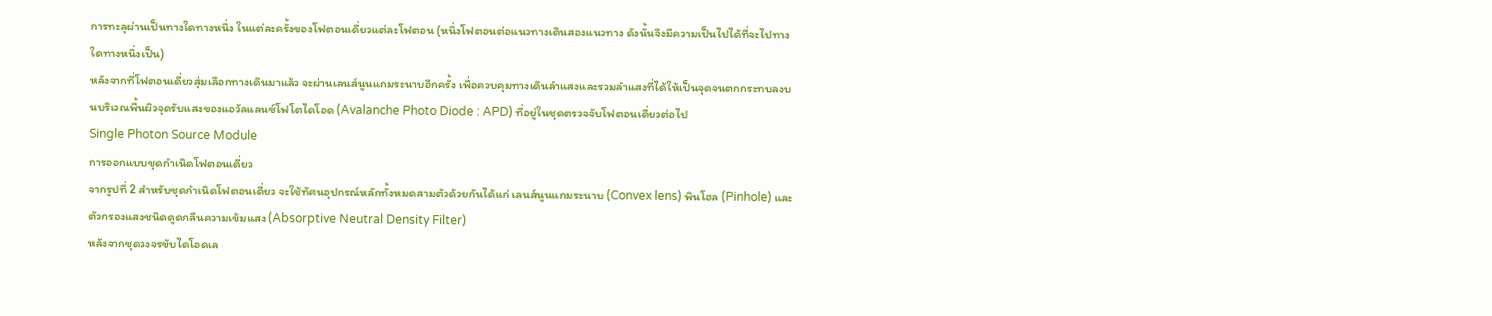การทะลุผ่านเป็นทางใดทางหนึ่ง ในแต่ละครั้งของโฟตอนเดี่ยวแต่ละโฟตอน (หนึ่งโฟตอนต่อแนวทางเดินสองแนวทาง ดังนั้นจึงมีความเป็นไปได้ที่จะไปทางใดทางหนึ่งเป็น)
หลังจากที่โฟตอนเดี่ยวสุ่มเลือกทางเดินมาแล้ว จะผ่านเลนส์นูนแกมระนาบอีกครั้ง เพื่อควบคุมทางเดินลำแสงและรวมลำแสงที่ได้ให้เป็นจุดจนตกกระทบลงบนบริเวณพื้นผิวจุดรับแสงของแอวัลแลนซ์โฟโตไดโอด (Avalanche Photo Diode : APD) ที่อยู่ในชุดตรวจจับโฟตอนเดี่ยวต่อไป
Single Photon Source Module
การออกแบบชุดกำเนิดโฟตอนเดี่ยว
จากรูปที่ 2 สำหรับชุดกำเนิดโฟตอนเดี่ยว จะใช้ทัศนอุปกรณ์หลักทั้งหมดสามตัวด้วยกันได้แก่ เลนส์นูนแกมระนาบ (Convex lens) พินโฮล (Pinhole) และตัวกรองแสงชนิดดูดกลืนความเข้มแสง (Absorptive Neutral Density Filter)
หลังจากชุดวงจรขับไดโอดเล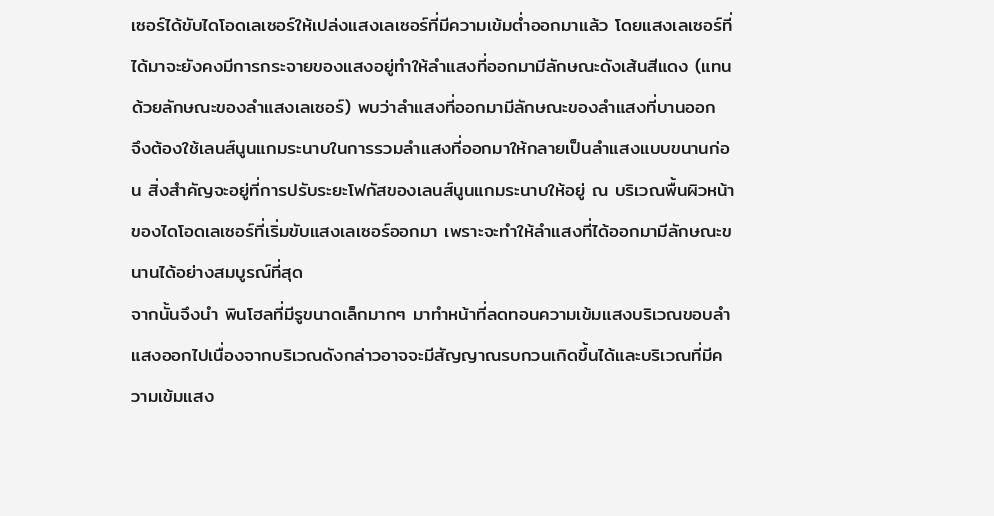เซอร์ได้ขับไดโอดเลเซอร์ให้เปล่งแสงเลเซอร์ที่มีความเข้มต่ำออกมาแล้ว โดยแสงเลเซอร์ที่ได้มาจะยังคงมีการกระจายของแสงอยู่ทำให้ลำแสงที่ออกมามีลักษณะดังเส้นสีแดง (แทนด้วยลักษณะของลำแสงเลเซอร์) พบว่าลำแสงที่ออกมามีลักษณะของลำแสงที่บานออก
จึงต้องใช้เลนส์นูนแกมระนาบในการรวมลำแสงที่ออกมาให้กลายเป็นลำแสงแบบขนานก่อน สิ่งสำคัญจะอยู่ที่การปรับระยะโฟกัสของเลนส์นูนแกมระนาบให้อยู่ ณ บริเวณพื้นผิวหน้าของไดโอดเลเซอร์ที่เริ่มขับแสงเลเซอร์ออกมา เพราะจะทำให้ลำแสงที่ได้ออกมามีลักษณะขนานได้อย่างสมบูรณ์ที่สุด
จากนั้นจึงนำ พินโฮลที่มีรูขนาดเล็กมากๆ มาทำหน้าที่ลดทอนความเข้มแสงบริเวณขอบลำแสงออกไปเนื่องจากบริเวณดังกล่าวอาจจะมีสัญญาณรบกวนเกิดขึ้นได้และบริเวณที่มีความเข้มแสง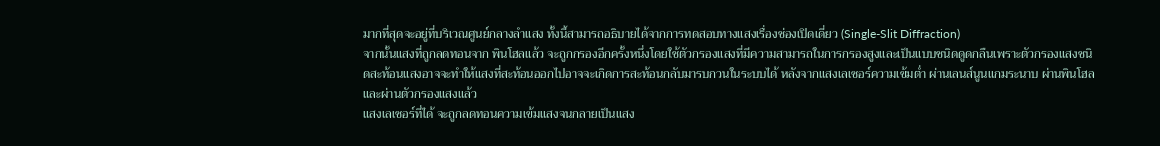มากที่สุดจะอยู่ที่บริเวณศูนย์กลางลำแสง ทั้งนี้สามารถอธิบายได้จากการทดสอบทางแสงเรื่องช่องเปิดเดี่ยว (Single-Slit Diffraction)
จากนั้นแสงที่ถูกลดทอนจาก พินโฮลแล้ว จะถูกกรองอีกครั้งหนึ่งโดยใช้ตัวกรองแสงที่มีความสามารถในการกรองสูงและเป็นแบบชนิดดูดกลืนเพราะตัวกรองแสงชนิดสะท้อนแสงอาจจะทำให้แสงที่สะท้อนออกไปอาจจะเกิดการสะท้อนกลับมารบกวนในระบบได้ หลังจากแสงเลเซอร์ความเข้มต่ำ ผ่านเลนส์นูนแกมระนาบ ผ่านพินโฮล และผ่านตัวกรองแสงแล้ว
แสงเลเซอร์ที่ได้ จะถูกลดทอนความเข้มแสงจนกลายเป็นแสง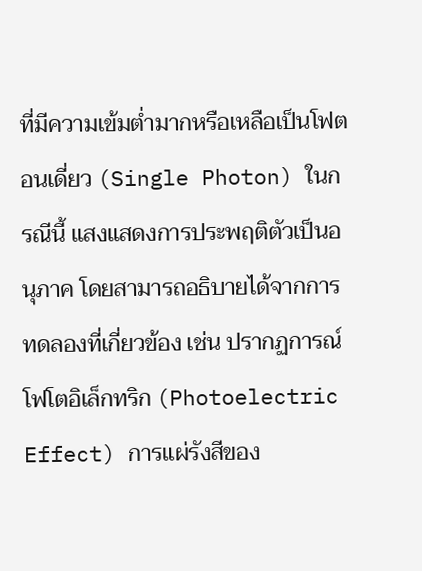ที่มีความเข้มต่ำมากหรือเหลือเป็นโฟตอนเดี่ยว (Single Photon) ในกรณีนี้ แสงแสดงการประพฤติตัวเป็นอนุภาค โดยสามารถอธิบายได้จากการทดลองที่เกี่ยวข้อง เช่น ปรากฏการณ์โฟโตอิเล็กทริก (Photoelectric Effect) การแผ่รังสีของ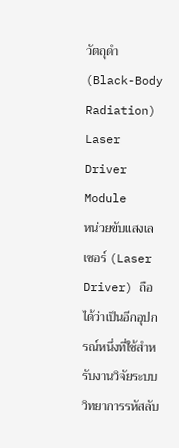วัตถุดำ (Black-Body Radiation)
Laser Driver Module
หน่วยขับแสงเลเซอร์ (Laser Driver) ถือได้ว่าเป็นอีกอุปกรณ์หนึ่งที่ใช้สำหรับงานวิจัยระบบวิทยาการรหัสลับ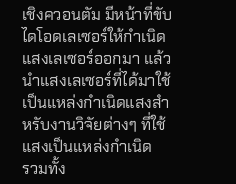เชิงควอนตัม มีหน้าที่ขับไดโอดเลเซอร์ให้กำเนิดแสงเลเซอร์ออกมา แล้วนำแสงเลเซอร์ที่ได้มาใช้เป็นแหล่งกำเนิดแสงสำหรับงานวิจัยต่างๆ ที่ใช้แสงเป็นแหล่งกำเนิด
รวมทั้ง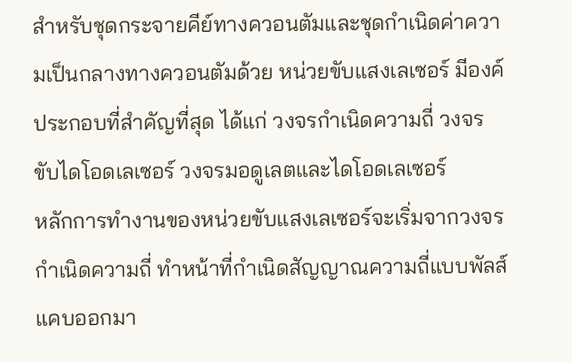สำหรับชุดกระจายคีย์ทางควอนตัมและชุดกำเนิดค่าความเป็นกลางทางควอนตัมด้วย หน่วยขับแสงเลเซอร์ มีองค์ประกอบที่สำคัญที่สุด ได้แก่ วงจรกำเนิดความถี่ วงจรขับไดโอดเลเซอร์ วงจรมอดูเลตและไดโอดเลเซอร์
หลักการทำงานของหน่วยขับแสงเลเซอร์จะเริ่มจากวงจรกำเนิดความถี่ ทำหน้าที่กำเนิดสัญญาณความถี่แบบพัลส์แคบออกมา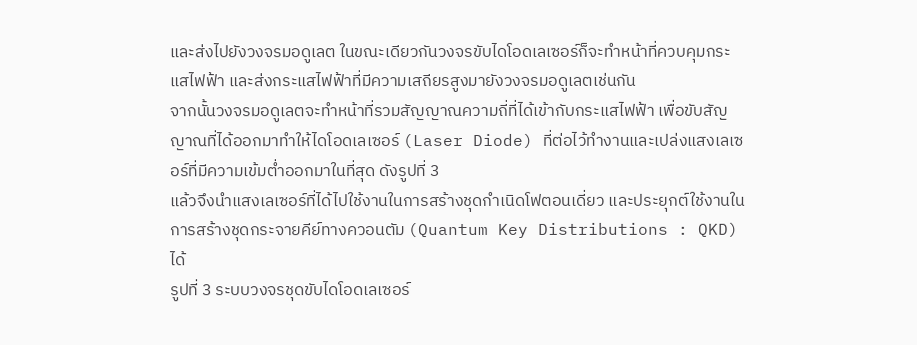และส่งไปยังวงจรมอดูเลต ในขณะเดียวกันวงจรขับไดโอดเลเซอร์ก็จะทำหน้าที่ควบคุมกระแสไฟฟ้า และส่งกระแสไฟฟ้าที่มีความเสถียรสูงมายังวงจรมอดูเลตเช่นกัน
จากนั้นวงจรมอดูเลตจะทำหน้าที่รวมสัญญาณความถี่ที่ได้เข้ากับกระแสไฟฟ้า เพื่อขับสัญญาณที่ได้ออกมาทำให้ไดโอดเลเซอร์ (Laser Diode) ที่ต่อไว้ทำงานและเปล่งแสงเลเซอร์ที่มีความเข้มต่ำออกมาในที่สุด ดังรูปที่ 3
แล้วจึงนำแสงเลเซอร์ที่ได้ไปใช้งานในการสร้างชุดกำเนิดโฟตอนเดี่ยว และประยุกต์ใช้งานในการสร้างชุดกระจายคีย์ทางควอนตัม (Quantum Key Distributions : QKD) ได้
รูปที่ 3 ระบบวงจรชุดขับไดโอดเลเซอร์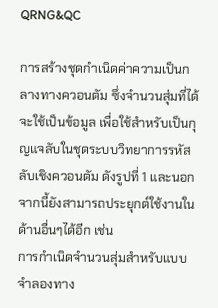QRNG&QC

การสร้างชุดกำเนิดค่าความเป็นกลางทางควอนตัม ซึ่งจำนวนสุ่มที่ได้จะใช้เป็นข้อมูล เพื่อใช้สำหรับเป็นกุญแจลับในชุดระบบวิทยาการรหัสลับเชิงควอนตัม ดังรูปที่ 1 และนอกจากนี้ยังสามารถประยุกต์ใช้งานในด้านอื่นๆได้อีก เช่น
การกำเนิดจำนวนสุ่มสำหรับแบบจำลองทาง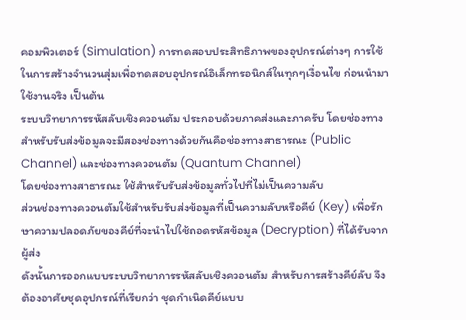คอมพิวเตอร์ (Simulation) การทดสอบประสิทธิภาพของอุปกรณ์ต่างๆ การใช้ในการสร้างจำนวนสุ่มเพื่อทดสอบอุปกรณ์อิเล็กทรอนิกส์ในทุกๆเงื่อนไข ก่อนนำมาใช้งานจริง เป็นต้น
ระบบวิทยาการรหัสลับเชิงควอนตัม ประกอบด้วยภาคส่งและภาครับ โดยช่องทางสำหรับรับส่งข้อมูลจะมีสองช่องทางด้วยกันคือช่องทางสาธารณะ (Public Channel) และช่องทางควอนตัม (Quantum Channel)
โดยช่องทางสาธารณะ ใช้สำหรับรับส่งข้อมูลทั่วไปที่ไม่เป็นความลับ
ส่วนช่องทางควอนตัมใช้สำหรับรับส่งข้อมูลที่เป็นความลับหรือคีย์ (Key) เพื่อรักษาความปลอดภัยของคีย์ที่จะนำไปใช้ถอดรหัสข้อมูล (Decryption) ที่ได้รับจากผู้ส่ง
ดังนั้นการออกแบบระบบวิทยาการรหัสลับเชิงควอนตัม สำหรับการสร้างคีย์ลับ จึงต้องอาศัยชุดอุปกรณ์ที่เรียกว่า ชุดกำเนิดคีย์แบบ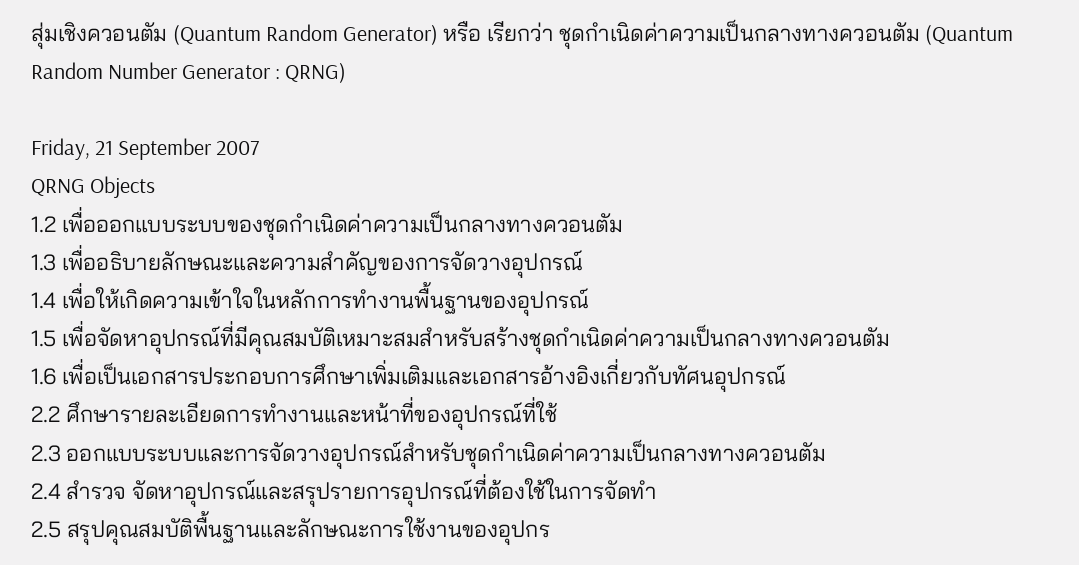สุ่มเชิงควอนตัม (Quantum Random Generator) หรือ เรียกว่า ชุดกำเนิดค่าความเป็นกลางทางควอนตัม (Quantum Random Number Generator : QRNG)

Friday, 21 September 2007
QRNG Objects
1.2 เพื่อออกแบบระบบของชุดกำเนิดค่าความเป็นกลางทางควอนตัม
1.3 เพื่ออธิบายลักษณะและความสำคัญของการจัดวางอุปกรณ์
1.4 เพื่อให้เกิดความเข้าใจในหลักการทำงานพื้นฐานของอุปกรณ์
1.5 เพื่อจัดหาอุปกรณ์ที่มีคุณสมบัติเหมาะสมสำหรับสร้างชุดกำเนิดค่าความเป็นกลางทางควอนตัม
1.6 เพื่อเป็นเอกสารประกอบการศึกษาเพิ่มเติมและเอกสารอ้างอิงเกี่ยวกับทัศนอุปกรณ์
2.2 ศึกษารายละเอียดการทำงานและหน้าที่ของอุปกรณ์ที่ใช้
2.3 ออกแบบระบบและการจัดวางอุปกรณ์สำหรับชุดกำเนิดค่าความเป็นกลางทางควอนตัม
2.4 สำรวจ จัดหาอุปกรณ์และสรุปรายการอุปกรณ์ที่ต้องใช้ในการจัดทำ
2.5 สรุปคุณสมบัติพื้นฐานและลักษณะการใช้งานของอุปกร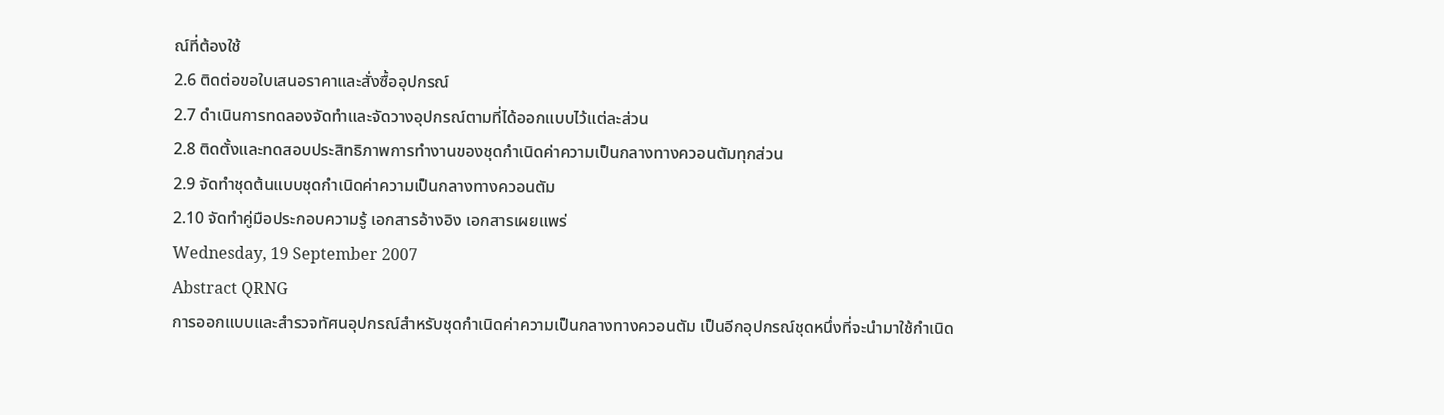ณ์ที่ต้องใช้
2.6 ติดต่อขอใบเสนอราคาและสั่งซื้ออุปกรณ์
2.7 ดำเนินการทดลองจัดทำและจัดวางอุปกรณ์ตามที่ได้ออกแบบไว้แต่ละส่วน
2.8 ติดตั้งและทดสอบประสิทธิภาพการทำงานของชุดกำเนิดค่าความเป็นกลางทางควอนตัมทุกส่วน
2.9 จัดทำชุดต้นแบบชุดกำเนิดค่าความเป็นกลางทางควอนตัม
2.10 จัดทำคู่มือประกอบความรู้ เอกสารอ้างอิง เอกสารเผยแพร่
Wednesday, 19 September 2007
Abstract QRNG
การออกแบบและสำรวจทัศนอุปกรณ์สำหรับชุดกำเนิดค่าความเป็นกลางทางควอนตัม เป็นอีกอุปกรณ์ชุดหนึ่งที่จะนำมาใช้กำเนิด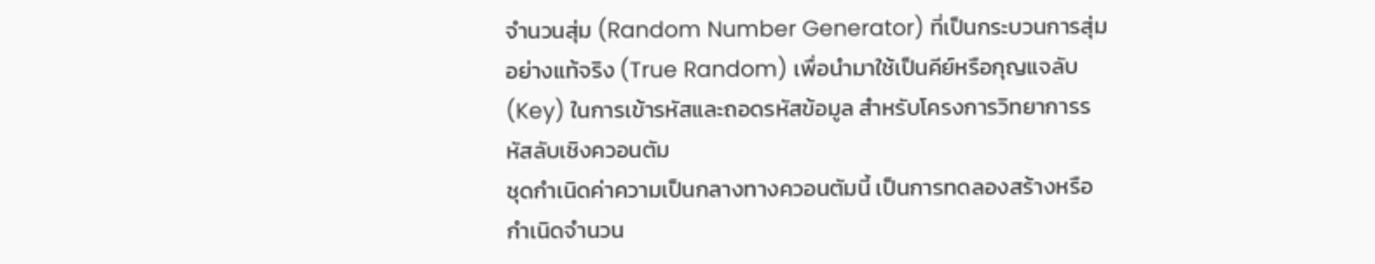จำนวนสุ่ม (Random Number Generator) ที่เป็นกระบวนการสุ่มอย่างแท้จริง (True Random) เพื่อนำมาใช้เป็นคีย์หรือกุญแจลับ (Key) ในการเข้ารหัสและถอดรหัสข้อมูล สำหรับโครงการวิทยาการรหัสลับเชิงควอนตัม
ชุดกำเนิดค่าความเป็นกลางทางควอนตัมนี้ เป็นการทดลองสร้างหรือกำเนิดจำนวน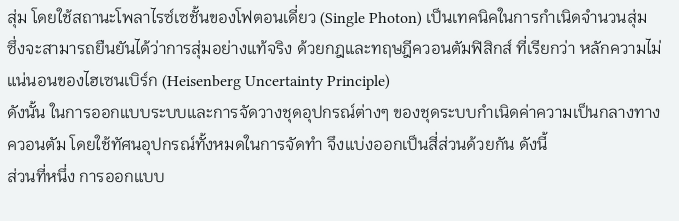สุ่ม โดยใช้สถานะโพลาไรซ์เซชั้นของโฟตอนเดี่ยว (Single Photon) เป็นเทคนิคในการกำเนิดจำนวนสุ่ม
ซึ่งจะสามารถยืนยันได้ว่าการสุ่มอย่างแท้จริง ด้วยกฎและทฤษฎีควอนตัมฟิสิกส์ ที่เรียกว่า หลักความไม่แน่นอนของไฮเซนเบิร์ก (Heisenberg Uncertainty Principle)
ดังนั้น ในการออกแบบระบบและการจัดวางชุดอุปกรณ์ต่างๆ ของชุดระบบกำเนิดค่าความเป็นกลางทางควอนตัม โดยใช้ทัศนอุปกรณ์ทั้งหมดในการจัดทำ จึงแบ่งออกเป็นสี่ส่วนด้วยกัน ดังนี้
ส่วนที่หนึ่ง การออกแบบ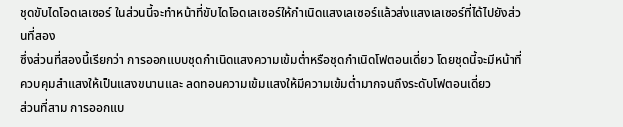ชุดขับไดโอดเลเซอร์ ในส่วนนี้จะทำหน้าที่ขับไดโอดเลเซอร์ให้กำเนิดแสงเลเซอร์แล้วส่งแสงเลเซอร์ที่ได้ไปยังส่วนที่สอง
ซึ่งส่วนที่สองนี้เรียกว่า การออกแบบชุดกำเนิดแสงความเข้มต่ำหรือชุดกำเนิดโฟตอนเดี่ยว โดยชุดนี้จะมีหน้าที่ควบคุมสำแสงให้เป็นแสงขนานและ ลดทอนความเข้มแสงให้มีความเข้มต่ำมากจนถึงระดับโฟตอนเดี่ยว
ส่วนที่สาม การออกแบ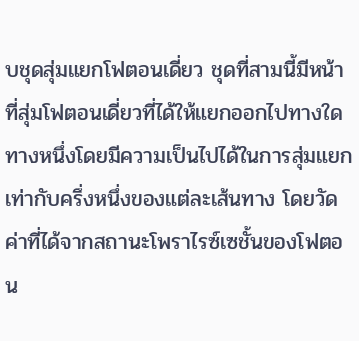บชุดสุ่มแยกโฟตอนเดี่ยว ชุดที่สามนี้มีหน้าที่สุ่มโฟตอนเดี่ยวที่ได้ให้แยกออกไปทางใดทางหนึ่งโดยมีความเป็นไปได้ในการสุ่มแยกเท่ากับครึ่งหนึ่งของแต่ละเส้นทาง โดยวัดค่าที่ได้จากสถานะโพราไรซ์เซชั้นของโฟตอน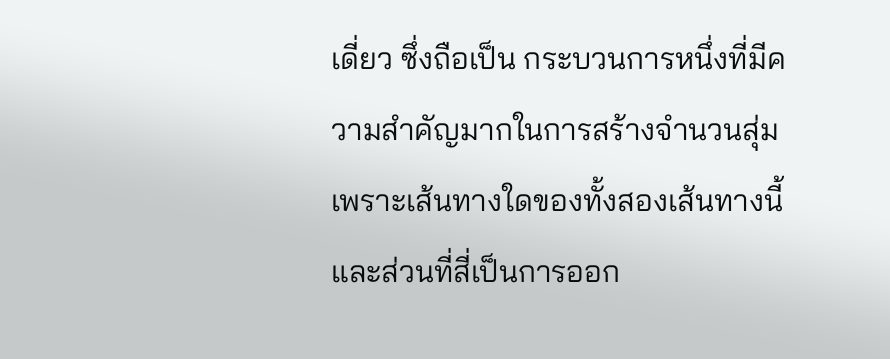เดี่ยว ซึ่งถือเป็น กระบวนการหนึ่งที่มีความสำคัญมากในการสร้างจำนวนสุ่มเพราะเส้นทางใดของทั้งสองเส้นทางนี้
และส่วนที่สี่เป็นการออก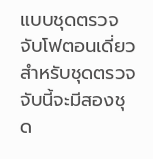แบบชุดตรวจจับโฟตอนเดี่ยว สำหรับชุดตรวจจับนี้จะมีสองชุด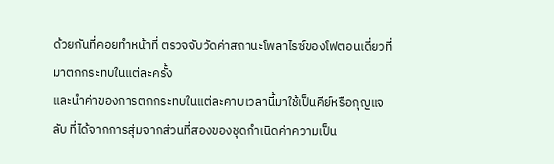ด้วยกันที่คอยทำหน้าที่ ตรวจจับวัดค่าสถานะโพลาไรซ์ของโฟตอนเดี่ยวที่มาตกกระทบในแต่ละครั้ง
และนำค่าของการตกกระทบในแต่ละคาบเวลานี้มาใช้เป็นคีย์หรือกุญแจลับ ที่ได้จากการสุ่มจากส่วนที่สองของชุดกำเนิดค่าความเป็น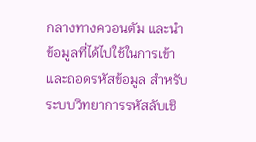กลางทางควอนตัม และนำข้อมูลที่ได้ไปใช้ในการเข้าและถอดรหัสข้อมูล สำหรับระบบวิทยาการรหัสลับเชิ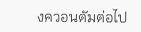งควอนตัมต่อไป